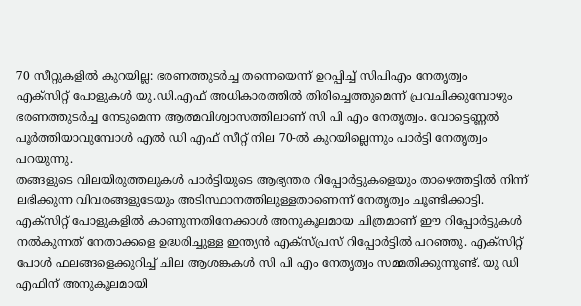70 സീറ്റുകളിൽ കുറയില്ല: ഭരണത്തുടർച്ച തന്നെയെന്ന് ഉറപ്പിച്ച് സിപിഎം നേതൃത്വം
എക്സിറ്റ് പോളുകൾ യു.ഡി.എഫ് അധികാരത്തിൽ തിരിച്ചെത്തുമെന്ന് പ്രവചിക്കുമ്പോഴും ഭരണത്തുടർച്ച നേടുമെന്ന ആത്മവിശ്വാസത്തിലാണ് സി പി എം നേതൃത്വം. വോട്ടെണ്ണൽ പൂർത്തിയാവുമ്പോൾ എൽ ഡി എഫ് സീറ്റ് നില 70-ൽ കുറയില്ലെന്നും പാർട്ടി നേതൃത്വം പറയുന്നു.
തങ്ങളുടെ വിലയിരുത്തലുകൾ പാർട്ടിയുടെ ആഭ്യന്തര റിപ്പോർട്ടുകളെയും താഴെത്തട്ടിൽ നിന്ന് ലഭിക്കുന്ന വിവരങ്ങളുടേയും അടിസ്ഥാനത്തിലുള്ളതാണെന്ന് നേതൃത്വം ചൂണ്ടിക്കാട്ടി. എക്സിറ്റ് പോളുകളിൽ കാണുന്നതിനേക്കാൾ അനുകൂലമായ ചിത്രമാണ് ഈ റിപ്പോർട്ടുകൾ നൽകുന്നത് നേതാക്കളെ ഉദ്ധരിച്ചുള്ള ഇന്ത്യൻ എക്സ്പ്രസ് റിപ്പോർട്ടിൽ പറഞ്ഞു. എക്സിറ്റ് പോൾ ഫലങ്ങളെക്കുറിച്ച് ചില ആശങ്കകൾ സി പി എം നേതൃത്വം സമ്മതിക്കുന്നുണ്ട്. യു ഡി എഫിന് അനുകൂലമായി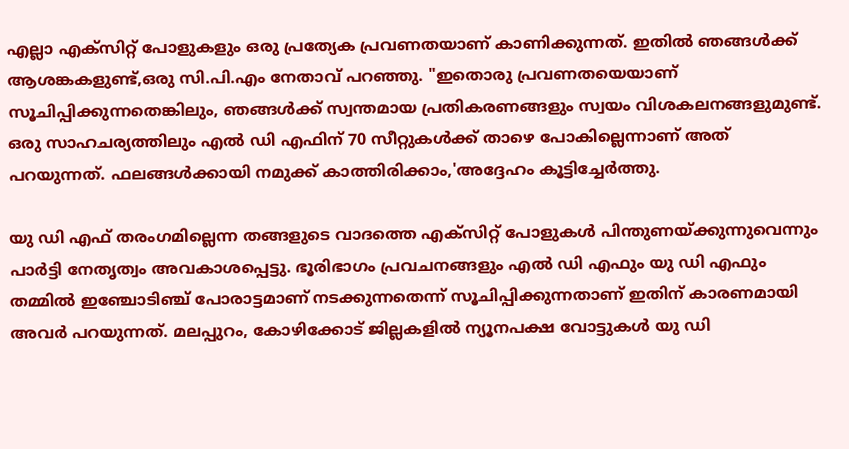എല്ലാ എക്സിറ്റ് പോളുകളും ഒരു പ്രത്യേക പ്രവണതയാണ് കാണിക്കുന്നത്. ഇതിൽ ഞങ്ങൾക്ക് ആശങ്കകളുണ്ട്,ഒരു സി.പി.എം നേതാവ് പറഞ്ഞു. "ഇതൊരു പ്രവണതയെയാണ് സൂചിപ്പിക്കുന്നതെങ്കിലും, ഞങ്ങൾക്ക് സ്വന്തമായ പ്രതികരണങ്ങളും സ്വയം വിശകലനങ്ങളുമുണ്ട്. ഒരു സാഹചര്യത്തിലും എൽ ഡി എഫിന് 70 സീറ്റുകൾക്ക് താഴെ പോകില്ലെന്നാണ് അത് പറയുന്നത്. ഫലങ്ങൾക്കായി നമുക്ക് കാത്തിരിക്കാം,'അദ്ദേഹം കൂട്ടിച്ചേർത്തു.

യു ഡി എഫ് തരംഗമില്ലെന്ന തങ്ങളുടെ വാദത്തെ എക്സിറ്റ് പോളുകൾ പിന്തുണയ്ക്കുന്നുവെന്നും പാർട്ടി നേതൃത്വം അവകാശപ്പെട്ടു. ഭൂരിഭാഗം പ്രവചനങ്ങളും എൽ ഡി എഫും യു ഡി എഫും തമ്മിൽ ഇഞ്ചോടിഞ്ച് പോരാട്ടമാണ് നടക്കുന്നതെന്ന് സൂചിപ്പിക്കുന്നതാണ് ഇതിന് കാരണമായി അവർ പറയുന്നത്. മലപ്പുറം, കോഴിക്കോട് ജില്ലകളിൽ ന്യൂനപക്ഷ വോട്ടുകൾ യു ഡി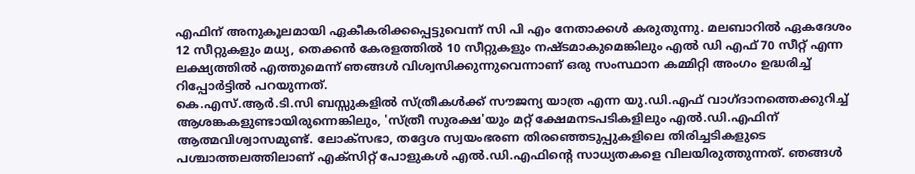എഫിന് അനുകൂലമായി ഏകീകരിക്കപ്പെട്ടുവെന്ന് സി പി എം നേതാക്കൾ കരുതുന്നു. മലബാറിൽ ഏകദേശം 12 സീറ്റുകളും മധ്യ, തെക്കൻ കേരളത്തിൽ 10 സീറ്റുകളും നഷ്ടമാകുമെങ്കിലും എൽ ഡി എഫ് 70 സീറ്റ് എന്ന ലക്ഷ്യത്തിൽ എത്തുമെന്ന് ഞങ്ങൾ വിശ്വസിക്കുന്നുവെന്നാണ് ഒരു സംസ്ഥാന കമ്മിറ്റി അംഗം ഉദ്ധരിച്ച് റിപ്പോർട്ടിൽ പറയുന്നത്.
കെ.എസ്.ആർ.ടി.സി ബസ്സുകളിൽ സ്ത്രീകൾക്ക് സൗജന്യ യാത്ര എന്ന യു.ഡി.എഫ് വാഗ്ദാനത്തെക്കുറിച്ച് ആശങ്കകളുണ്ടായിരുന്നെങ്കിലും, 'സ്ത്രീ സുരക്ഷ'യും മറ്റ് ക്ഷേമനടപടികളിലും എൽ.ഡി.എഫിന് ആത്മവിശ്വാസമുണ്ട്. ലോക്സഭാ, തദ്ദേശ സ്വയംഭരണ തിരഞ്ഞെടുപ്പുകളിലെ തിരിച്ചടികളുടെ പശ്ചാത്തലത്തിലാണ് എക്സിറ്റ് പോളുകൾ എൽ.ഡി.എഫിന്റെ സാധ്യതകളെ വിലയിരുത്തുന്നത്. ഞങ്ങൾ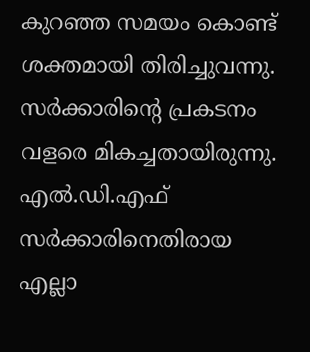കുറഞ്ഞ സമയം കൊണ്ട് ശക്തമായി തിരിച്ചുവന്നു. സർക്കാരിന്റെ പ്രകടനം വളരെ മികച്ചതായിരുന്നു. എൽ.ഡി.എഫ് സർക്കാരിനെതിരായ എല്ലാ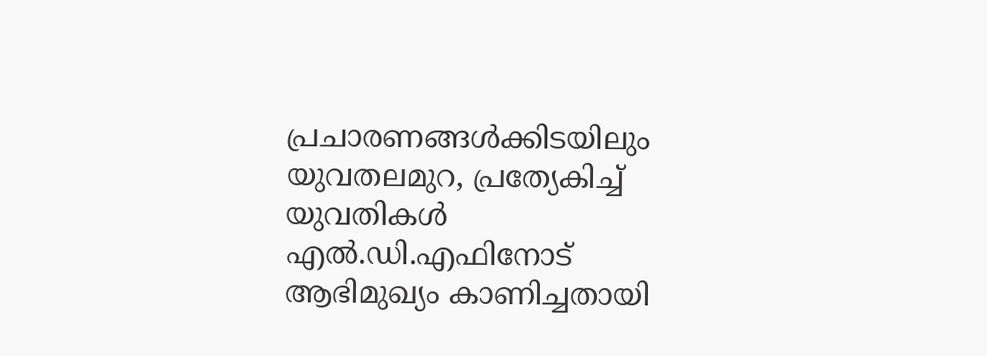പ്രചാരണങ്ങൾക്കിടയിലും യുവതലമുറ, പ്രത്യേകിച്ച് യുവതികൾ എൽ.ഡി.എഫിനോട് ആഭിമുഖ്യം കാണിച്ചതായി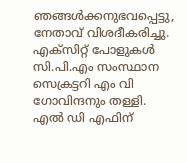ഞങ്ങൾക്കനുഭവപ്പെട്ടു, നേതാവ് വിശദീകരിച്ചു.
എക്സിറ്റ് പോളുകൾ സി.പി.എം സംസ്ഥാന സെക്രട്ടറി എം വി ഗോവിന്ദനും തള്ളി. എൽ ഡി എഫിന്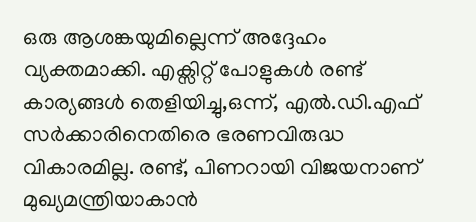ഒരു ആശങ്കയുമില്ലെന്ന് അദ്ദേഹം വ്യക്തമാക്കി. എക്സിറ്റ് പോളുകൾ രണ്ട് കാര്യങ്ങൾ തെളിയിച്ചു,ഒന്ന്, എൽ.ഡി.എഫ് സർക്കാരിനെതിരെ ഭരണവിരുദ്ധ വികാരമില്ല. രണ്ട്, പിണറായി വിജയനാണ് മുഖ്യമന്ത്രിയാകാൻ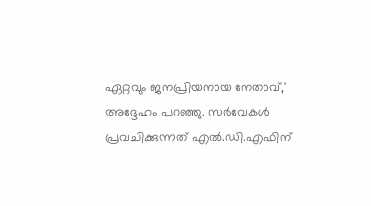ഏറ്റവും ജനപ്രിയനായ നേതാവ്,' അദ്ദേഹം പറഞ്ഞു. സർവേകൾ പ്രവചിക്കുന്നത് എൽ.ഡി.എഫിന്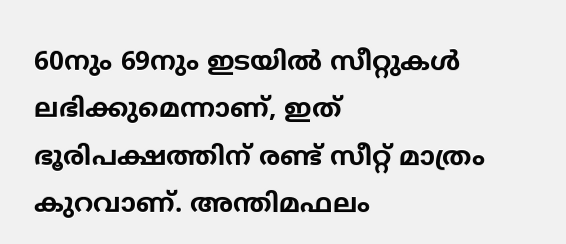60നും 69നും ഇടയിൽ സീറ്റുകൾ ലഭിക്കുമെന്നാണ്, ഇത് ഭൂരിപക്ഷത്തിന് രണ്ട് സീറ്റ് മാത്രം കുറവാണ്. അന്തിമഫലം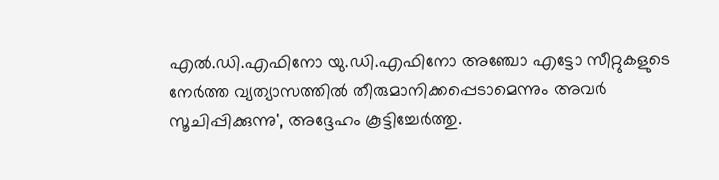എൽ.ഡി.എഫിനോ യു.ഡി.എഫിനോ അഞ്ചോ എട്ടോ സീറ്റുകളുടെ നേർത്ത വ്യത്യാസത്തിൽ തീരുമാനിക്കപ്പെടാമെന്നും അവർ സൂചിപ്പിക്കുന്നു', അദ്ദേഹം കൂട്ടിച്ചേർത്തു.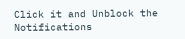Click it and Unblock the Notifications